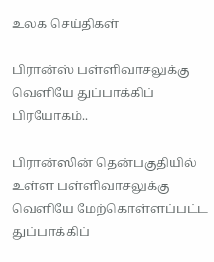உலக செய்திகள்

பிரான்ஸ் பள்ளிவாசலுக்கு வெளியே துப்பாக்கிப் பிரயோகம்..

பிரான்ஸின் தென்பகுதியில் உள்ள பள்ளிவாசலுக்கு வெளியே மேற்கொள்ளப்பட்ட துப்பாக்கிப்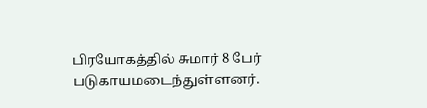பிரயோகத்தில் சுமார் 8 பேர் படுகாயமடைந்துள்ளனர்.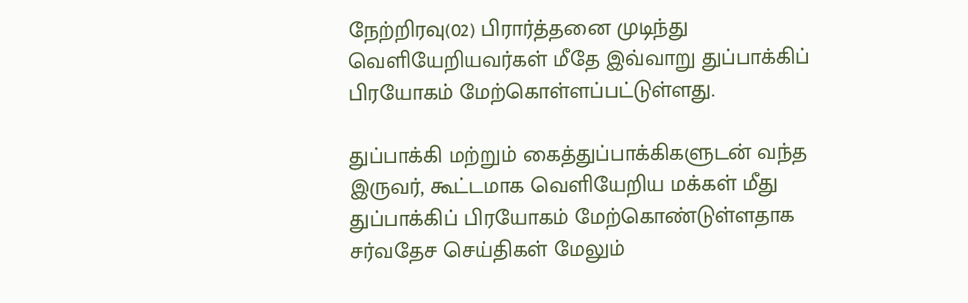நேற்றிரவு(02) பிரார்த்தனை முடிந்து வெளியேறியவர்கள் மீதே இவ்வாறு துப்பாக்கிப் பிரயோகம் மேற்கொள்ளப்பட்டுள்ளது.

துப்பாக்கி மற்றும் கைத்துப்பாக்கிகளுடன் வந்த இருவர், கூட்டமாக வெளியேறிய மக்கள் மீது துப்பாக்கிப் பிரயோகம் மேற்கொண்டுள்ளதாக சர்வதேச செய்திகள் மேலும்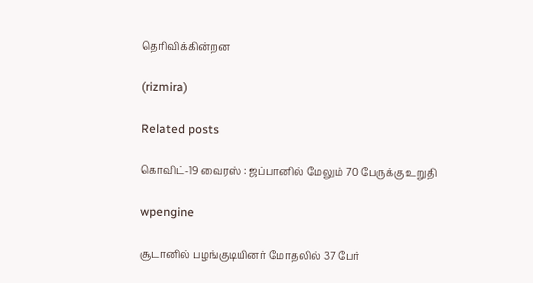தெரிவிக்கின்றன

(rizmira)

Related posts

கொவிட்-19 வைரஸ் : ஜப்பானில் மேலும் 70 பேருக்கு உறுதி

wpengine

சூடானில் பழங்குடியினர் மோதலில் 37 பேர்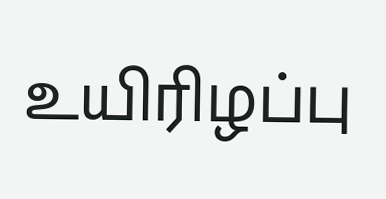உயிரிழப்பு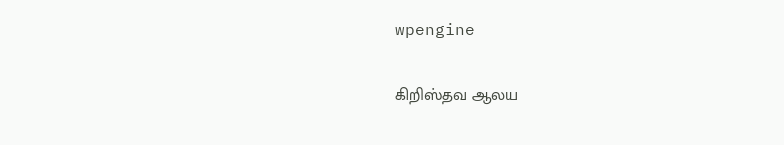wpengine

கிறிஸ்தவ ஆலய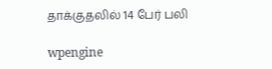தாக்குதலில் 14 பேர் பலி

wpengine